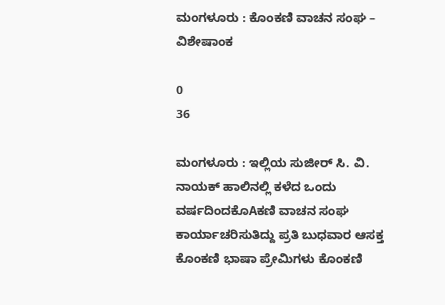ಮಂಗಳೂರು : ಕೊಂಕಣಿ ವಾಚನ ಸಂಘ – ವಿಶೇಷಾಂಕ

0
36

ಮಂಗಳೂರು : ಇಲ್ಲಿಯ ಸುಜೀರ್ ಸಿ. ವಿ. ನಾಯಕ್ ಹಾಲಿನಲ್ಲಿ ಕಳೆದ ಒಂದು ವರ್ಷದಿಂದಕೊAಕಣಿ ವಾಚನ ಸಂಘ ಕಾರ್ಯಾಚರಿಸುತಿದ್ದು ಪ್ರತಿ ಬುಧವಾರ ಆಸಕ್ತ ಕೊಂಕಣಿ ಭಾಷಾ ಪ್ರೇಮಿಗಳು ಕೊಂಕಣಿ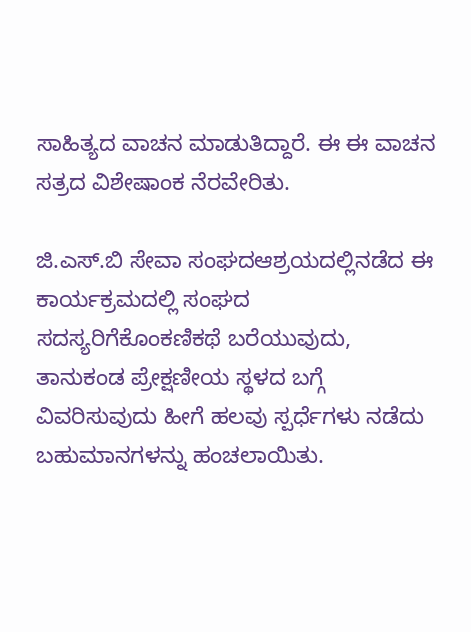ಸಾಹಿತ್ಯದ ವಾಚನ ಮಾಡುತಿದ್ದಾರೆ. ಈ ಈ ವಾಚನ ಸತ್ರದ ವಿಶೇಷಾಂಕ ನೆರವೇರಿತು.

ಜಿ.ಎಸ್.ಬಿ ಸೇವಾ ಸಂಘದಆಶ್ರಯದಲ್ಲಿನಡೆದ ಈ ಕಾರ್ಯಕ್ರಮದಲ್ಲಿ ಸಂಘದ ಸದಸ್ಯರಿಗೆಕೊಂಕಣಿಕಥೆ ಬರೆಯುವುದು, ತಾನುಕಂಡ ಪ್ರೇಕ್ಷಣೀಯ ಸ್ಥಳದ ಬಗ್ಗೆ ವಿವರಿಸುವುದು ಹೀಗೆ ಹಲವು ಸ್ಪರ್ಧೆಗಳು ನಡೆದು ಬಹುಮಾನಗಳನ್ನು ಹಂಚಲಾಯಿತು.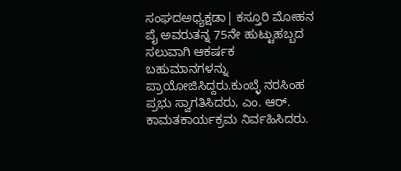ಸಂಘದಅಧ್ಯಕ್ಷಡಾ| ಕಸ್ತೂರಿ ಮೋಹನ ಪೈ ಅವರುತನ್ನ 75ನೇ ಹುಟ್ಟುಹಬ್ಬದ ಸಲುವಾಗಿ ಆಕರ್ಷಕ ಬಹುಮಾನಗಳನ್ನು ಪ್ರಾಯೋಜಿಸಿದ್ದರು.ಕುಂಬ್ಳೆ ನರಸಿಂಹ ಪ್ರಭು ಸ್ವಾಗತಿಸಿದರು, ಎಂ. ಆರ್. ಕಾಮತಕಾರ್ಯಕ್ರಮ ನಿರ್ವಹಿಸಿದರು.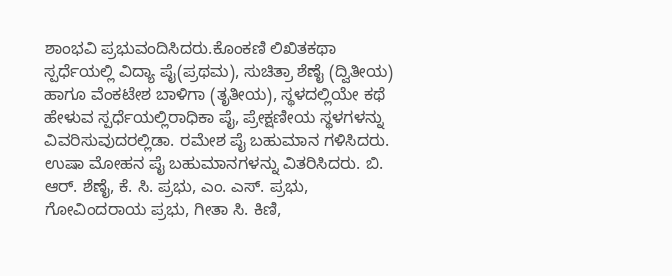ಶಾಂಭವಿ ಪ್ರಭುವಂದಿಸಿದರು.ಕೊಂಕಣಿ ಲಿಖಿತಕಥಾ ಸ್ಪರ್ಧೆಯಲ್ಲಿ ವಿದ್ಯಾ ಪೈ(ಪ್ರಥಮ), ಸುಚಿತ್ರಾ ಶೆಣೈ (ದ್ವಿತೀಯ) ಹಾಗೂ ವೆಂಕಟೇಶ ಬಾಳಿಗಾ (ತೃತೀಯ), ಸ್ಥಳದಲ್ಲಿಯೇ ಕಥೆ ಹೇಳುವ ಸ್ಪರ್ಧೆಯಲ್ಲಿರಾಧಿಕಾ ಪೈ, ಪ್ರೇಕ್ಷಣೀಯ ಸ್ಥಳಗಳನ್ನು ವಿವರಿಸುವುದರಲ್ಲಿಡಾ. ರಮೇಶ ಪೈ ಬಹುಮಾನ ಗಳಿಸಿದರು. ಉಷಾ ಮೋಹನ ಪೈ ಬಹುಮಾನಗಳನ್ನು ವಿತರಿಸಿದರು. ಬಿ. ಆರ್. ಶೆಣೈ, ಕೆ. ಸಿ. ಪ್ರಭು, ಎಂ. ಎಸ್. ಪ್ರಭು, ಗೋವಿಂದರಾಯ ಪ್ರಭು, ಗೀತಾ ಸಿ. ಕಿಣಿ,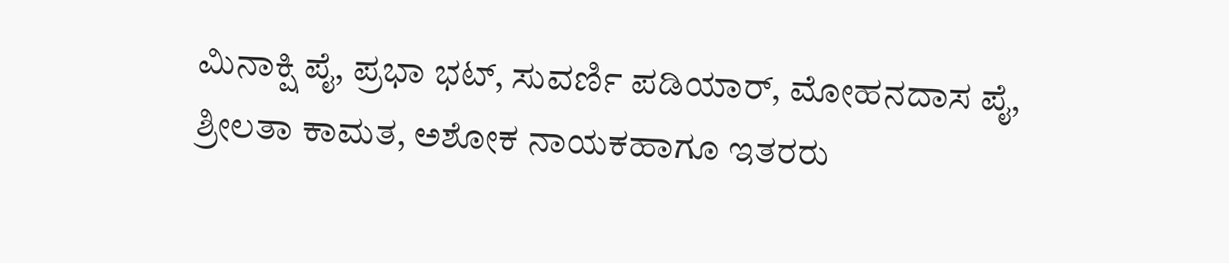ಮಿನಾಕ್ಷಿ ಪೈ, ಪ್ರಭಾ ಭಟ್, ಸುವರ್ಣಿ ಪಡಿಯಾರ್, ಮೋಹನದಾಸ ಪೈ, ಶ್ರೀಲತಾ ಕಾಮತ, ಅಶೋಕ ನಾಯಕಹಾಗೂ ಇತರರು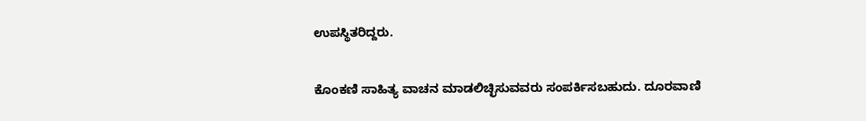ಉಪಸ್ಥಿತರಿದ್ದರು.

ಕೊಂಕಣಿ ಸಾಹಿತ್ಯ ವಾಚನ ಮಾಡಲಿಚ್ಛಿಸುವವರು ಸಂಪರ್ಕಿಸಬಹುದು. ದೂರವಾಣಿ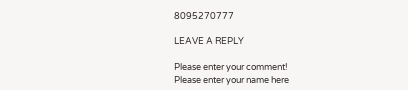8095270777

LEAVE A REPLY

Please enter your comment!
Please enter your name here